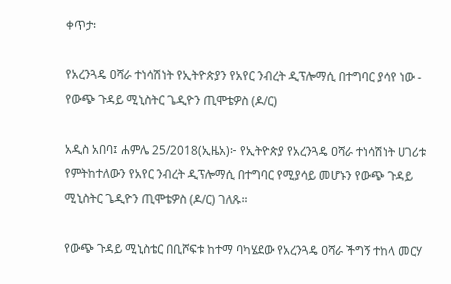ቀጥታ፡

የአረንጓዴ ዐሻራ ተነሳሽነት የኢትዮጵያን የአየር ንብረት ዲፕሎማሲ በተግባር ያሳየ ነው - የውጭ ጉዳይ ሚኒስትር ጌዲዮን ጢሞቴዎስ (ዶ/ር)

አዲስ አበባ፤ ሐምሌ 25/2018(ኢዜአ)፦ የኢትዮጵያ የአረንጓዴ ዐሻራ ተነሳሽነት ሀገሪቱ የምትከተለውን የአየር ንብረት ዲፕሎማሲ በተግባር የሚያሳይ መሆኑን የውጭ ጉዳይ ሚኒስትር ጌዲዮን ጢሞቴዎስ (ዶ/ር) ገለጹ።

የውጭ ጉዳይ ሚኒስቴር በቢሾፍቱ ከተማ ባካሄደው የአረንጓዴ ዐሻራ ችግኝ ተከላ መርሃ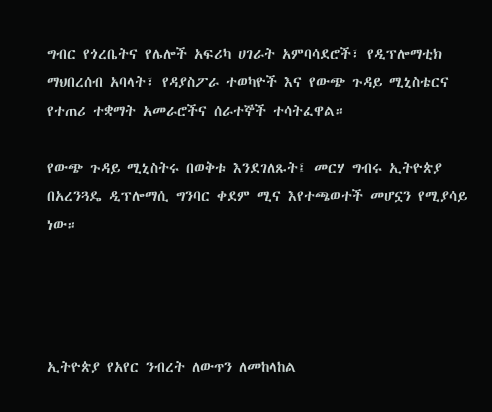ግብር የጎረቤትና የሌሎች አፍሪካ ሀገራት አምባሳደሮች፣ የዲፕሎማቲክ ማህበረሰብ አባላት፣ የዳያስፖራ ተወካዮች እና የውጭ ጉዳይ ሚኒስቴርና የተጠሪ ተቋማት አመራሮችና ሰራተኞች ተሳትፈዋል።

የውጭ ጉዳይ ሚኒስትሩ በወቅቱ እንደገለጹት፤ መርሃ ግብሩ ኢትዮጵያ በአረንጓዴ ዲፕሎማሲ ግንባር ቀደም ሚና እየተጫወተች መሆኗን የሚያሳይ ነው።




ኢትዮጵያ የአየር ንብረት ለውጥን ለመከላከል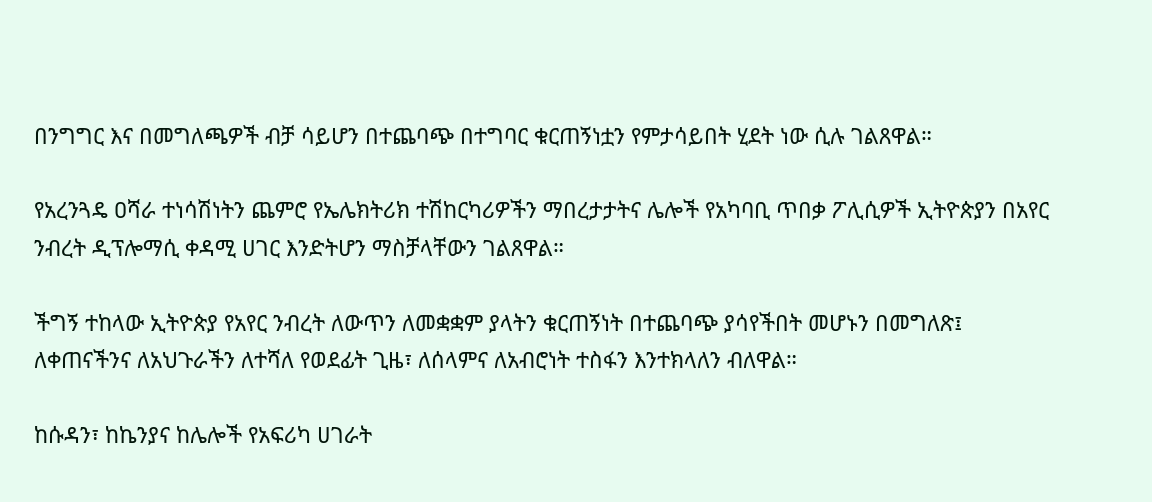በንግግር እና በመግለጫዎች ብቻ ሳይሆን በተጨባጭ በተግባር ቁርጠኝነቷን የምታሳይበት ሂደት ነው ሲሉ ገልጸዋል።

የአረንጓዴ ዐሻራ ተነሳሽነትን ጨምሮ የኤሌክትሪክ ተሽከርካሪዎችን ማበረታታትና ሌሎች የአካባቢ ጥበቃ ፖሊሲዎች ኢትዮጵያን በአየር ንብረት ዲፕሎማሲ ቀዳሚ ሀገር እንድትሆን ማስቻላቸውን ገልጸዋል።

ችግኝ ተከላው ኢትዮጵያ የአየር ንብረት ለውጥን ለመቋቋም ያላትን ቁርጠኝነት በተጨባጭ ያሳየችበት መሆኑን በመግለጽ፤ ለቀጠናችንና ለአህጉራችን ለተሻለ የወደፊት ጊዜ፣ ለሰላምና ለአብሮነት ተስፋን እንተክላለን ብለዋል።

ከሱዳን፣ ከኬንያና ከሌሎች የአፍሪካ ሀገራት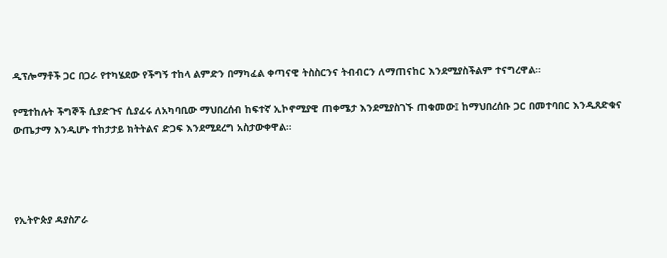ዲፕሎማቶች ጋር በጋራ የተካሄደው የችግኝ ተከላ ልምድን በማካፈል ቀጣናዊ ትስስርንና ትብብርን ለማጠናከር እንደሚያስችልም ተናግረዋል።

የሚተከሉት ችግኞች ሲያድጉና ሲያፈሩ ለአካባቢው ማህበረሰብ ከፍተኛ ኢኮኖሚያዊ ጠቀሜታ እንደሚያስገኙ ጠቁመው፤ ከማህበረሰቡ ጋር በመተባበር እንዲጸድቁና ውጤታማ እንዲሆኑ ተከታታይ ክትትልና ድጋፍ እንደሚደረግ አስታውቀዋል።




የኢትዮጵያ ዳያስፖራ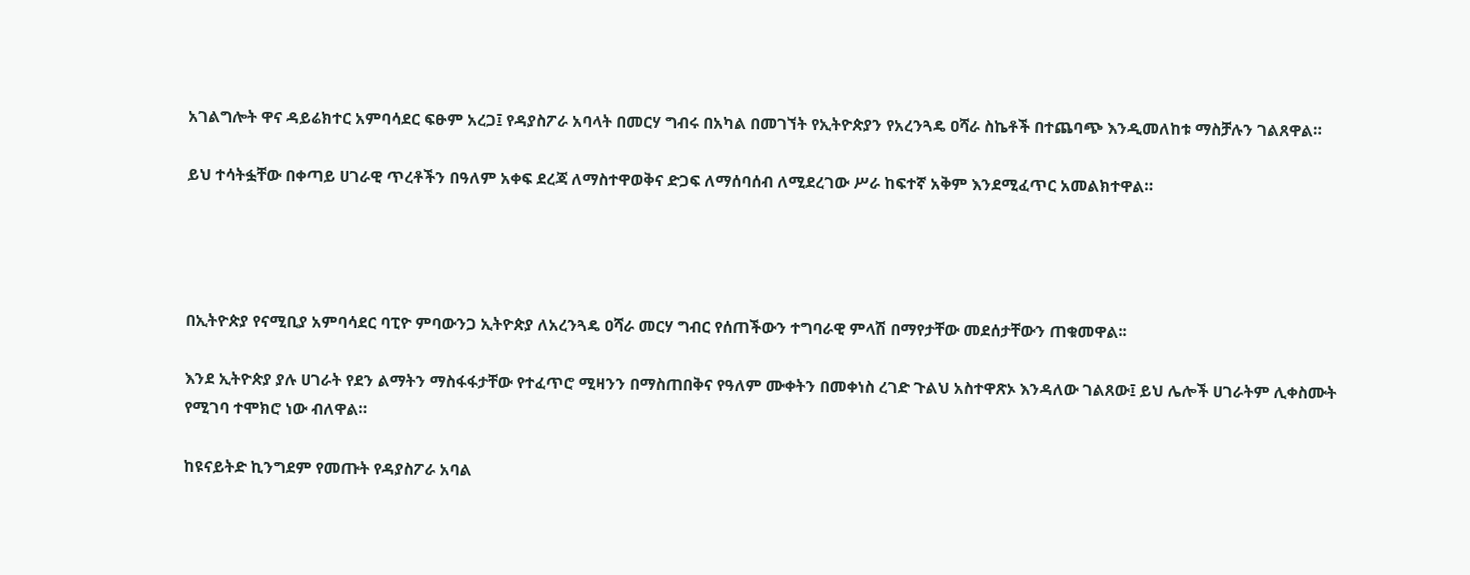አገልግሎት ዋና ዳይሬክተር አምባሳደር ፍፁም አረጋ፤ የዳያስፖራ አባላት በመርሃ ግብሩ በአካል በመገኘት የኢትዮጵያን የአረንጓዴ ዐሻራ ስኬቶች በተጨባጭ እንዲመለከቱ ማስቻሉን ገልጸዋል።

ይህ ተሳትፏቸው በቀጣይ ሀገራዊ ጥረቶችን በዓለም አቀፍ ደረጃ ለማስተዋወቅና ድጋፍ ለማሰባሰብ ለሚደረገው ሥራ ከፍተኛ አቅም እንደሚፈጥር አመልክተዋል።




በኢትዮጵያ የናሚቢያ አምባሳደር ባፒዮ ምባውንጋ ኢትዮጵያ ለአረንጓዴ ዐሻራ መርሃ ግብር የሰጠችውን ተግባራዊ ምላሽ በማየታቸው መደሰታቸውን ጠቁመዋል፡፡

እንደ ኢትዮጵያ ያሉ ሀገራት የደን ልማትን ማስፋፋታቸው የተፈጥሮ ሚዛንን በማስጠበቅና የዓለም ሙቀትን በመቀነስ ረገድ ጉልህ አስተዋጽኦ እንዳለው ገልጸው፤ ይህ ሌሎች ሀገራትም ሊቀስሙት የሚገባ ተሞክሮ ነው ብለዋል።

ከዩናይትድ ኪንግደም የመጡት የዳያስፖራ አባል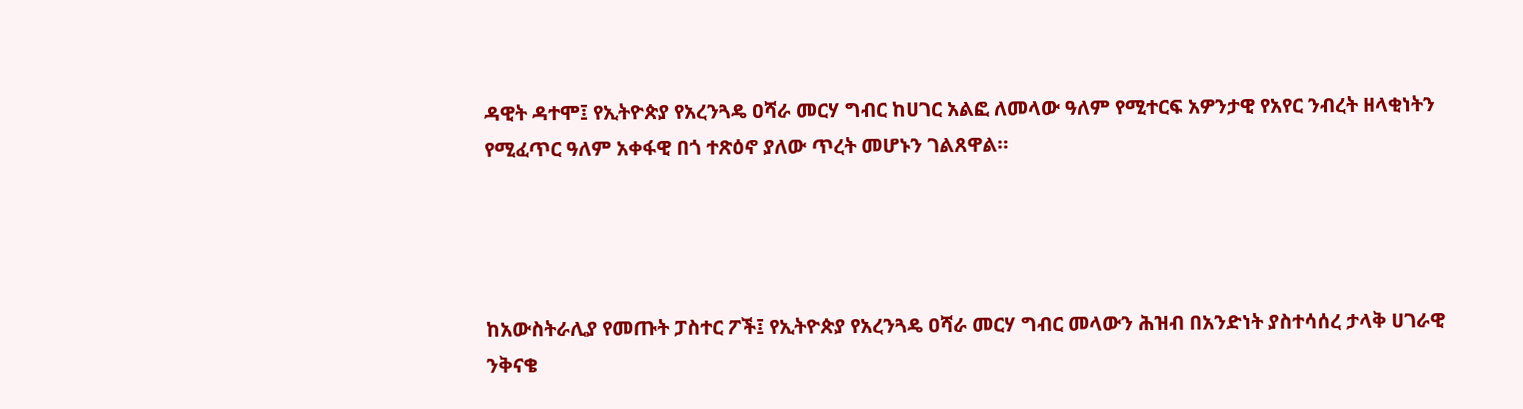ዳዊት ዳተሞ፤ የኢትዮጵያ የአረንጓዴ ዐሻራ መርሃ ግብር ከሀገር አልፎ ለመላው ዓለም የሚተርፍ አዎንታዊ የአየር ንብረት ዘላቂነትን የሚፈጥር ዓለም አቀፋዊ በጎ ተጽዕኖ ያለው ጥረት መሆኑን ገልጸዋል።




ከአውስትራሊያ የመጡት ፓስተር ፖች፤ የኢትዮጵያ የአረንጓዴ ዐሻራ መርሃ ግብር መላውን ሕዝብ በአንድነት ያስተሳሰረ ታላቅ ሀገራዊ ንቅናቄ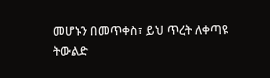መሆኑን በመጥቀስ፣ ይህ ጥረት ለቀጣዩ ትውልድ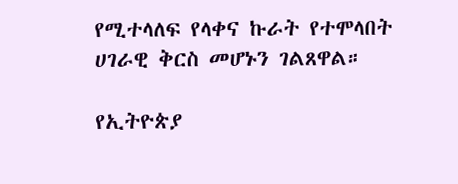የሚተላለፍ የላቀና ኩራት የተሞላበት ሀገራዊ ቅርስ መሆኑን ገልጸዋል።

የኢትዮጵያ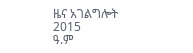ዜና አገልግሎት
2015
ዓ.ም